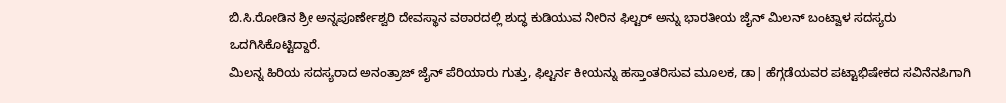ಬಿ.ಸಿ.ರೋಡಿನ ಶ್ರೀ ಅನ್ನಪೂರ್ಣೇಶ್ವರಿ ದೇವಸ್ಥಾನ ವಠಾರದಲ್ಲಿ ಶುದ್ಧ ಕುಡಿಯುವ ನೀರಿನ ಫಿಲ್ಟರ್ ಅನ್ನು ಭಾರತೀಯ ಜೈನ್ ಮಿಲನ್ ಬಂಟ್ವಾಳ ಸದಸ್ಯರು ಒದಗಿಸಿಕೊಟ್ಟಿದ್ದಾರೆ.
ಮಿಲನ್ನ ಹಿರಿಯ ಸದಸ್ಯರಾದ ಅನಂತ್ರಾಜ್ ಜೈನ್ ಪೆರಿಯಾರು ಗುತ್ತು, ಫಿಲ್ಟರ್ನ ಕೀಯನ್ನು ಹಸ್ತಾಂತರಿಸುವ ಮೂಲಕ, ಡಾ| ಹೆಗ್ಗಡೆಯವರ ಪಟ್ಟಾಭಿಷೇಕದ ಸವಿನೆನಪಿಗಾಗಿ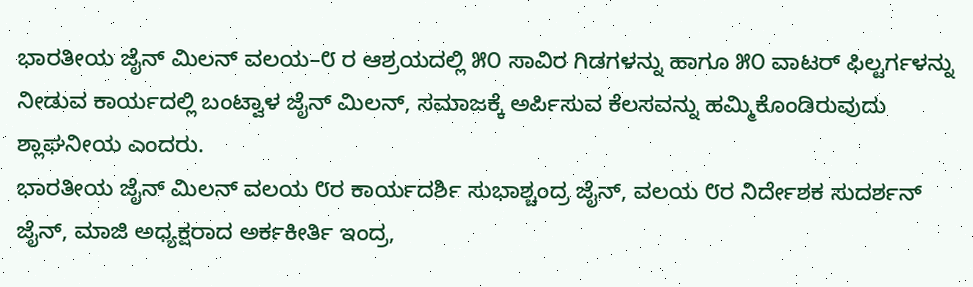ಭಾರತೀಯ ಜೈನ್ ಮಿಲನ್ ವಲಯ–೮ ರ ಆಶ್ರಯದಲ್ಲಿ ೫೦ ಸಾವಿರ ಗಿಡಗಳನ್ನು ಹಾಗೂ ೫೦ ವಾಟರ್ ಫಿಲ್ಟರ್ಗಳನ್ನು ನೀಡುವ ಕಾರ್ಯದಲ್ಲಿ ಬಂಟ್ವಾಳ ಜೈನ್ ಮಿಲನ್, ಸಮಾಜಕ್ಕೆ ಅರ್ಪಿಸುವ ಕೆಲಸವನ್ನು ಹಮ್ಮಿಕೊಂಡಿರುವುದು ಶ್ಲಾಘನೀಯ ಎಂದರು.
ಭಾರತೀಯ ಜೈನ್ ಮಿಲನ್ ವಲಯ ೮ರ ಕಾರ್ಯದರ್ಶಿ ಸುಭಾಶ್ಚಂದ್ರ ಜೈನ್, ವಲಯ ೮ರ ನಿರ್ದೇಶಕ ಸುದರ್ಶನ್ ಜೈನ್, ಮಾಜಿ ಅಧ್ಯಕ್ಷರಾದ ಅರ್ಕಕೀರ್ತಿ ಇಂದ್ರ,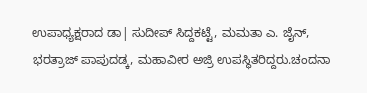ಉಪಾಧ್ಯಕ್ಷರಾದ ಡಾ| ಸುದೀಪ್ ಸಿದ್ದಕಟ್ಟೆ, ಮಮತಾ ಎ. ಜೈನ್, ಭರತ್ರಾಜ್ ಪಾಪುದಡ್ಕ, ಮಹಾವೀರ ಅಜ್ರಿ ಉಪಸ್ಥಿತರಿದ್ದರು.ಚಂದನಾ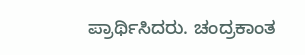ಪ್ರಾರ್ಥಿಸಿದರು. ಚಂದ್ರಕಾಂತ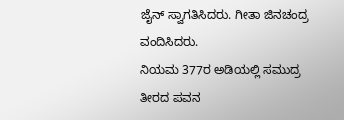ಜೈನ್ ಸ್ವಾಗತಿಸಿದರು. ಗೀತಾ ಜಿನಚಂದ್ರ ವಂದಿಸಿದರು.
ನಿಯಮ 377ರ ಅಡಿಯಲ್ಲಿ ಸಮುದ್ರ ತೀರದ ಪವನ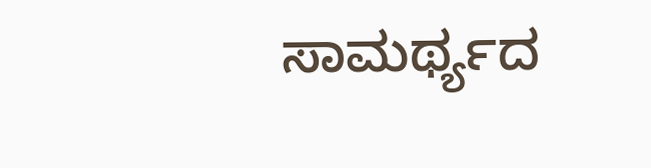ಸಾಮರ್ಥ್ಯದ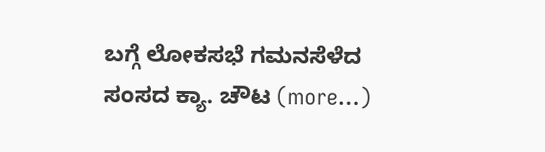ಬಗ್ಗೆ ಲೋಕಸಭೆ ಗಮನಸೆಳೆದ ಸಂಸದ ಕ್ಯಾ. ಚೌಟ (more…)